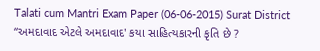Talati cum Mantri Exam Paper (06-06-2015) Surat District
“અમદાવાદ એટલે અમદાવાદ' કયા સાહિત્યકારની કૃતિ છે ?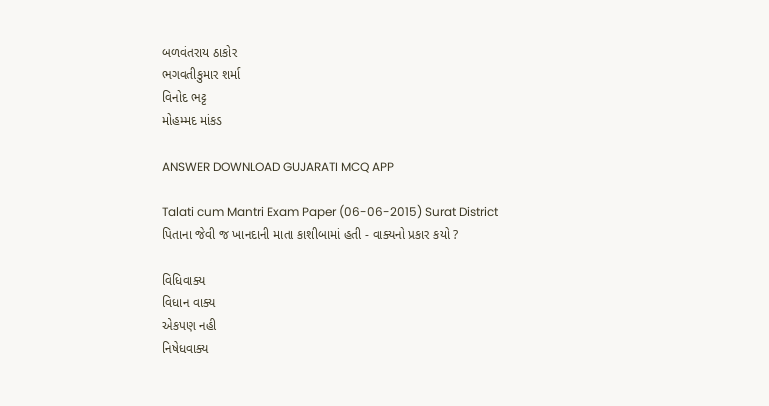બળવંતરાય ઠાકોર
ભગવતીકુમાર શર્મા
વિનોદ ભટ્ટ
મોહમ્મદ માંકડ

ANSWER DOWNLOAD GUJARATI MCQ APP

Talati cum Mantri Exam Paper (06-06-2015) Surat District
પિતાના જેવી જ ખાનદાની માતા કાશીબામાં હતી - વાક્યનો પ્રકાર કયો ?

વિધિવાક્ય
વિધાન વાક્ય
એકપણ નહી
નિષેધવાક્ય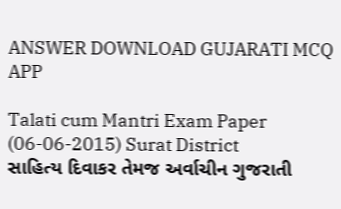ANSWER DOWNLOAD GUJARATI MCQ APP

Talati cum Mantri Exam Paper (06-06-2015) Surat District
સાહિત્ય દિવાકર તેમજ અર્વાચીન ગુજરાતી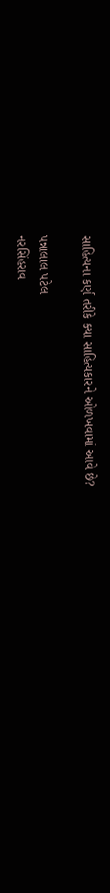સાહિત્યના કર્ણ તરીકે ક્યા સાહિત્યકારને ઓળખવામાં આવે છે?

પન્નાલાલ પટેલ
નરસિંહરાવ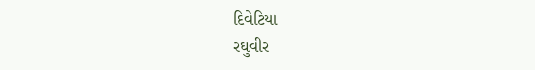દિવેટિયા
રઘુવીર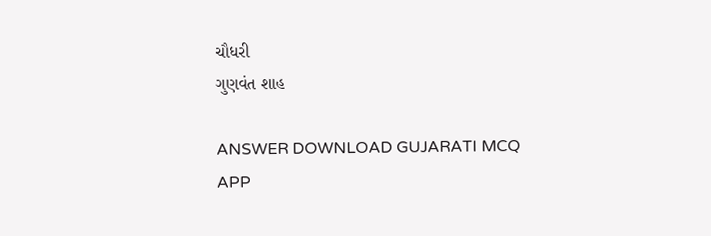ચૌધરી
ગુણવંત શાહ

ANSWER DOWNLOAD GUJARATI MCQ APP